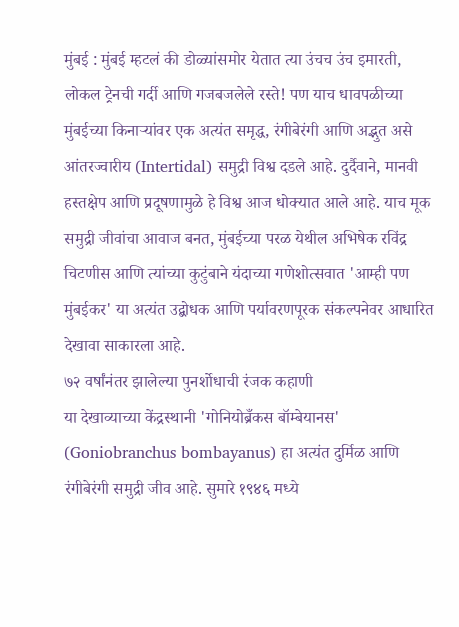मुंबई : मुंबई म्हटलं की डोळ्यांसमोर येतात त्या उंचच उंच इमारती, लोकल ट्रेनची गर्दी आणि गजबजलेले रस्ते! पण याच धावपळीच्या मुंबईच्या किनाऱ्यांवर एक अत्यंत समृद्ध, रंगीबेरंगी आणि अद्भुत असे आंतरज्वारीय (Intertidal) समुद्री विश्व दडले आहे. दुर्दैवाने, मानवी हस्तक्षेप आणि प्रदूषणामुळे हे विश्व आज धोक्यात आले आहे. याच मूक समुद्री जीवांचा आवाज बनत, मुंबईच्या परळ येथील अभिषेक रविंद्र चिटणीस आणि त्यांच्या कुटुंबाने यंदाच्या गणेशोत्सवात 'आम्ही पण मुंबईकर' या अत्यंत उद्बोधक आणि पर्यावरणपूरक संकल्पनेवर आधारित देखावा साकारला आहे.
७२ वर्षांनंतर झालेल्या पुनर्शोधाची रंजक कहाणी
या देखाव्याच्या केंद्रस्थानी 'गोनियोब्रँकस बॉम्बेयानस' (Goniobranchus bombayanus) हा अत्यंत दुर्मिळ आणि रंगीबेरंगी समुद्री जीव आहे. सुमारे १९४६ मध्ये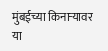मुंबईच्या किनाऱ्यावर या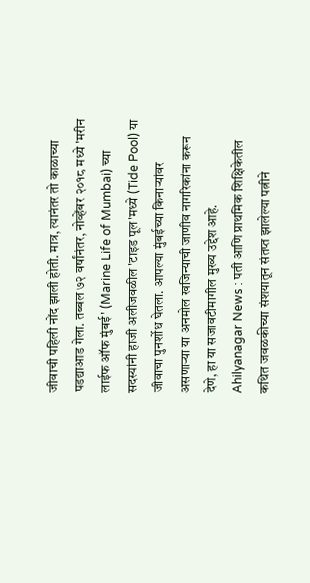जीवाची पहिली नोंद झाली होती. मात्र, त्यानंतर तो काळाच्या पडद्याआड गेला. तब्बल ७२ वर्षांनंतर, नोव्हेंबर २०१८ मध्ये 'मरीन लाईफ ऑफ मुंबई' (Marine Life of Mumbai) च्या सदस्यांनी हाजी अलीजवळील 'टाइड पूल'मध्ये (Tide Pool) या जीवाचा पुनर्शोध घेतला. आपल्या मुंबईच्या किनाऱ्यांवर असणाऱ्या या अनमोल खजिन्याची जाणीव नागरिकांना करून देणे, हा या सजावटीमागील मुख्य उद्देश आहे.
Ahilyanagar News : पती आणि प्राथमिक शिक्षिकेतील कथित जवळकीच्या संशयातून संतप्त झालेल्या पत्नीने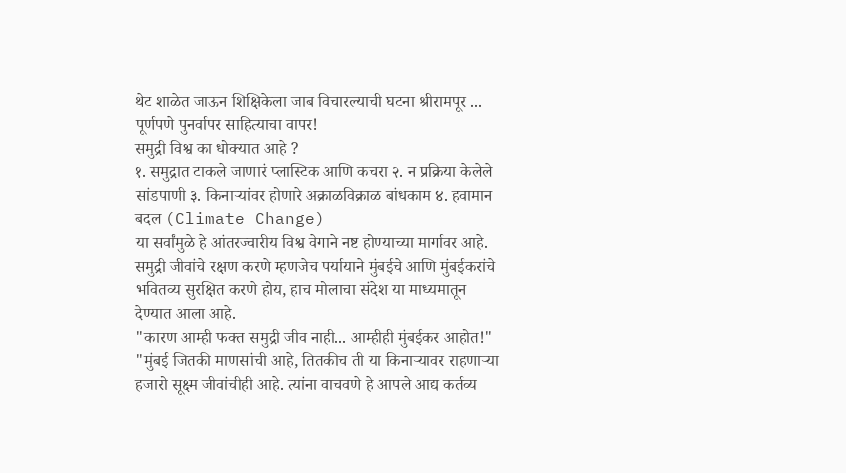थेट शाळेत जाऊन शिक्षिकेला जाब विचारल्याची घटना श्रीरामपूर ...
पूर्णपणे पुनर्वापर साहित्याचा वापर!
समुद्री विश्व का धोक्यात आहे ?
१. समुद्रात टाकले जाणारं प्लास्टिक आणि कचरा २. न प्रक्रिया केलेले सांडपाणी ३. किनाऱ्यांवर होणारे अक्राळविक्राळ बांधकाम ४. हवामान बदल (Climate Change)
या सर्वांमुळे हे आंतरज्वारीय विश्व वेगाने नष्ट होण्याच्या मार्गावर आहे. समुद्री जीवांचे रक्षण करणे म्हणजेच पर्यायाने मुंबईचे आणि मुंबईकरांचे भवितव्य सुरक्षित करणे होय, हाच मोलाचा संदेश या माध्यमातून देण्यात आला आहे.
"कारण आम्ही फक्त समुद्री जीव नाही... आम्हीही मुंबईकर आहोत!"
"मुंबई जितकी माणसांची आहे, तितकीच ती या किनाऱ्यावर राहणाऱ्या हजारो सूक्ष्म जीवांचीही आहे. त्यांना वाचवणे हे आपले आद्य कर्तव्य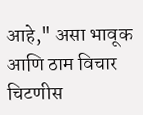आहे," असा भावूक आणि ठाम विचार चिटणीस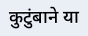कुटुंबाने या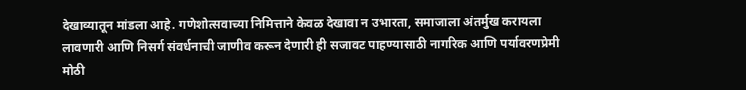देखाव्यातून मांडला आहे. गणेशोत्सवाच्या निमित्ताने केवळ देखावा न उभारता, समाजाला अंतर्मुख करायला लावणारी आणि निसर्ग संवर्धनाची जाणीव करून देणारी ही सजावट पाहण्यासाठी नागरिक आणि पर्यावरणप्रेमी मोठी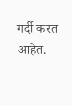गर्दी करत आहेत.